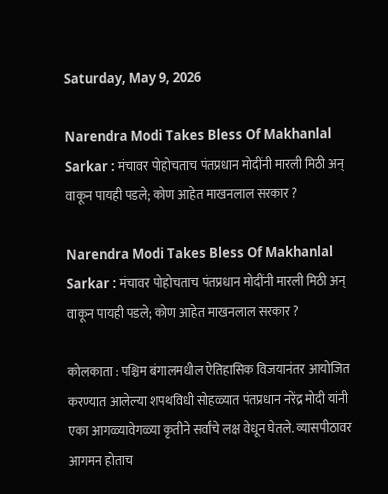Saturday, May 9, 2026

Narendra Modi Takes Bless Of Makhanlal Sarkar : मंचावर पोहोचताच पंतप्रधान मोदींनी मारली मिठी अन् वाकून पायही पडले; कोण आहेत माखनलाल सरकार ?

Narendra Modi Takes Bless Of Makhanlal Sarkar : मंचावर पोहोचताच पंतप्रधान मोदींनी मारली मिठी अन् वाकून पायही पडले; कोण आहेत माखनलाल सरकार ?

कोलकाता : पश्चिम बंगालमधील ऐतिहासिक विजयानंतर आयोजित करण्यात आलेल्या शपथविधी सोहळ्यात पंतप्रधान नरेंद्र मोदी यांनी एका आगळ्यावेगळ्या कृतीने सर्वांचे लक्ष वेधून घेतले. व्यासपीठावर आगमन होताच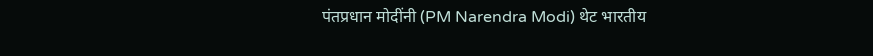पंतप्रधान मोदींनी (PM Narendra Modi) थेट भारतीय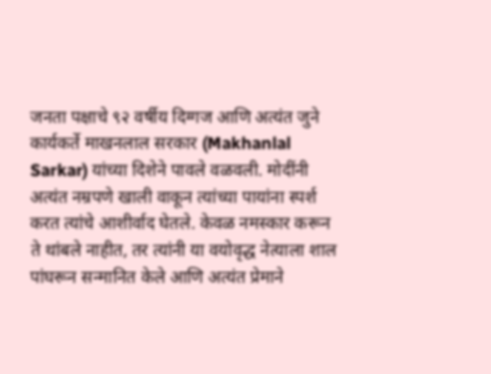जनता पक्षाचे ९२ वर्षीय दिग्गज आणि अत्यंत जुने कार्यकर्ते माखनलाल सरकार (Makhanlal Sarkar) यांच्या दिशेने पावले वळवली. मोदींनी अत्यंत नम्रपणे खाली वाकून त्यांच्या पायांना स्पर्श करत त्यांचे आशीर्वाद घेतले. केवळ नमस्कार करून ते थांबले नाहीत, तर त्यांनी या वयोवृद्ध नेत्याला शाल पांघरून सन्मानित केले आणि अत्यंत प्रेमाने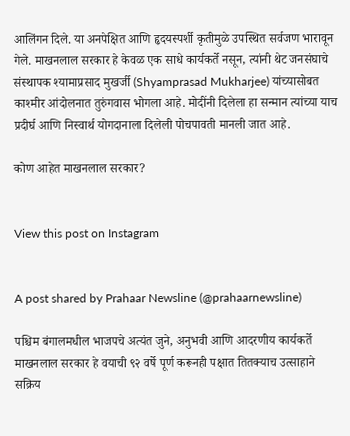आलिंगन दिले. या अनपेक्षित आणि हृदयस्पर्शी कृतीमुळे उपस्थित सर्वजण भारावून गेले. माखनलाल सरकार हे केवळ एक साधे कार्यकर्ते नसून, त्यांनी थेट जनसंघाचे संस्थापक श्यामाप्रसाद मुखर्जी (Shyamprasad Mukharjee) यांच्यासोबत काश्मीर आंदोलनात तुरुंगवास भोगला आहे. मोदींनी दिलेला हा सन्मान त्यांच्या याच प्रदीर्घ आणि निस्वार्थ योगदानाला दिलेली पोचपावती मानली जात आहे.

कोण आहेत माखनलाल सरकार?


View this post on Instagram


A post shared by Prahaar Newsline (@prahaarnewsline)

पश्चिम बंगालमधील भाजपचे अत्यंत जुने, अनुभवी आणि आदरणीय कार्यकर्ते माखनलाल सरकार हे वयाची ९२ वर्षे पूर्ण करूनही पक्षात तितक्याच उत्साहाने सक्रिय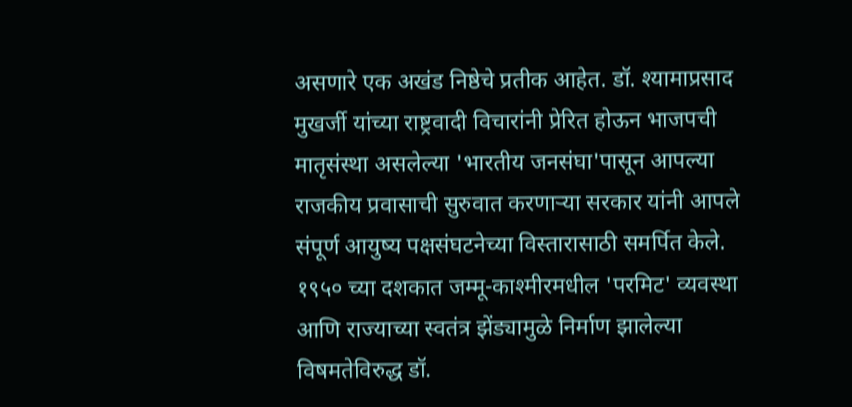असणारे एक अखंड निष्ठेचे प्रतीक आहेत. डॉ. श्यामाप्रसाद मुखर्जी यांच्या राष्ट्रवादी विचारांनी प्रेरित होऊन भाजपची मातृसंस्था असलेल्या 'भारतीय जनसंघा'पासून आपल्या राजकीय प्रवासाची सुरुवात करणाऱ्या सरकार यांनी आपले संपूर्ण आयुष्य पक्षसंघटनेच्या विस्तारासाठी समर्पित केले. १९५० च्या दशकात जम्मू-काश्मीरमधील 'परमिट' व्यवस्था आणि राज्याच्या स्वतंत्र झेंड्यामुळे निर्माण झालेल्या विषमतेविरुद्ध डॉ.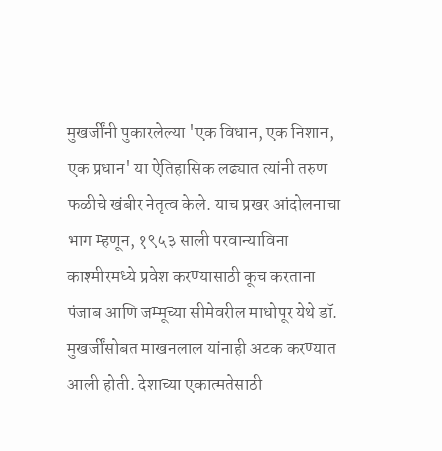मुखर्जींनी पुकारलेल्या 'एक विधान, एक निशान, एक प्रधान' या ऐतिहासिक लढ्यात त्यांनी तरुण फळीचे खंबीर नेतृत्व केले. याच प्रखर आंदोलनाचा भाग म्हणून, १९५३ साली परवान्याविना काश्मीरमध्ये प्रवेश करण्यासाठी कूच करताना पंजाब आणि जम्मूच्या सीमेवरील माधोपूर येथे डॉ. मुखर्जींसोबत माखनलाल यांनाही अटक करण्यात आली होती. देशाच्या एकात्मतेसाठी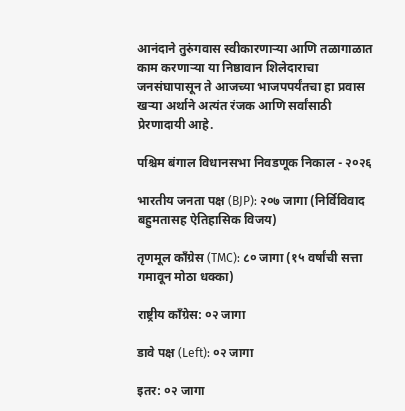आनंदाने तुरुंगवास स्वीकारणाऱ्या आणि तळागाळात काम करणाऱ्या या निष्ठावान शिलेदाराचा जनसंघापासून ते आजच्या भाजपपर्यंतचा हा प्रवास खऱ्या अर्थाने अत्यंत रंजक आणि सर्वांसाठी प्रेरणादायी आहे.

पश्चिम बंगाल विधानसभा निवडणूक निकाल - २०२६

भारतीय जनता पक्ष (BJP): २०७ जागा (निर्विविवाद बहुमतासह ऐतिहासिक विजय)

तृणमूल काँग्रेस (TMC): ८० जागा (१५ वर्षांची सत्ता गमावून मोठा धक्का)

राष्ट्रीय काँग्रेस: ०२ जागा

डावे पक्ष (Left): ०२ जागा

इतर: ०२ जागा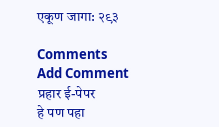एकूण जागा: २९३

Comments
Add Comment
प्रहार ई-पेपर
हे पण पहा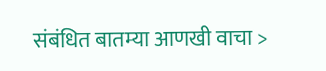संबंधित बातम्या आणखी वाचा >